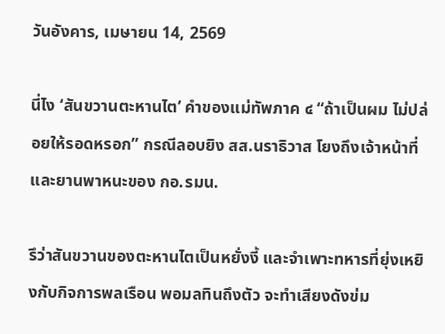วันอังคาร, เมษายน 14, 2569

นี่ไง ‘สันขวานตะหานไต’ คำของแม่ทัพภาค ๔ “ถ้าเป็นผม ไม่ปล่อยให้รอดหรอก” กรณีลอบยิง สส.นราธิวาส โยงถึงเจ้าหน้าที่และยานพาหนะของ กอ.รมน.

รึว่าสันขวานของตะหานไตเป็นหยั่งงี้ และจำเพาะทหารที่ยุ่งเหยิงกับกิจการพลเรือน พอมลทินถึงตัว จะทำเสียงดังข่ม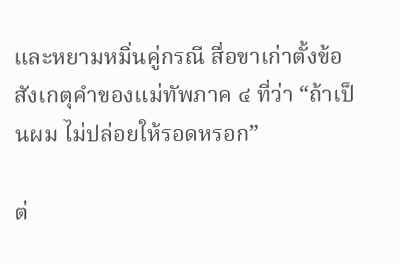และหยามหมิ่นคู่กรณี สื่อขาเก่าตั้งข้อสังเกตุคำของแม่ทัพภาค ๔ ที่ว่า “ถ้าเป็นผม ไม่ปล่อยให้รอดหรอก”

ต่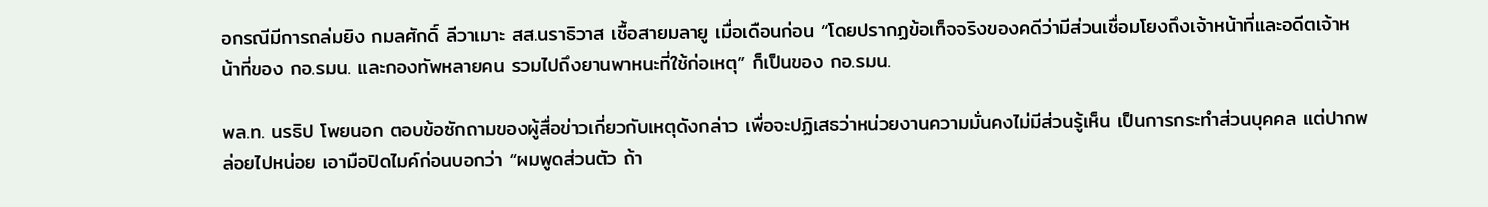อกรณีมีการถล่มยิง กมลศักดิ์ ลีวาเมาะ สส.นราธิวาส เชื้อสายมลายู เมื่อเดือนก่อน “โดยปรากฏข้อเท็จจริงของคดีว่ามีส่วนเชื่อมโยงถึงเจ้าหน้าที่และอดีตเจ้าหน้าที่ของ กอ.รมน. และกองทัพหลายคน รวมไปถึงยานพาหนะที่ใช้ก่อเหตุ” ก็เป็นของ กอ.รมน.

พล.ท. นรธิป โพยนอก ตอบข้อซักถามของผู้สื่อข่าวเกี่ยวกับเหตุดังกล่าว เพื่อจะปฏิเสธว่าหน่วยงานความมั่นคงไม่มีส่วนรู้เห็น เป็นการกระทำส่วนบุคคล แต่ปากพล่อยไปหน่อย เอามือปิดไมค์ก่อนบอกว่า “ผมพูดส่วนตัว ถ้า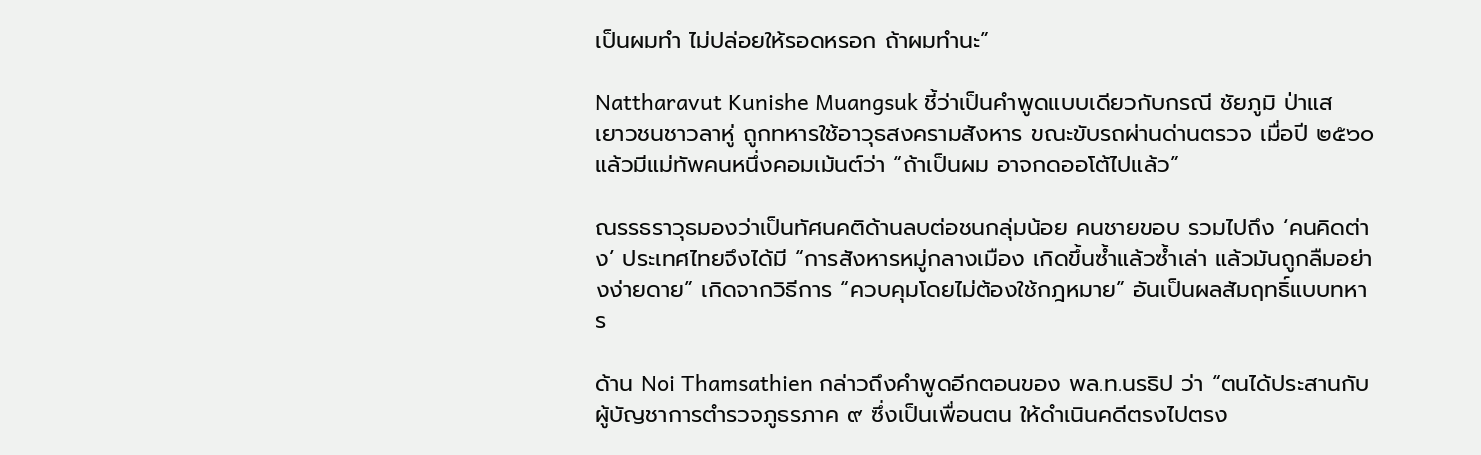เป็นผมทำ ไม่ปล่อยให้รอดหรอก ถ้าผมทำนะ”

Nattharavut Kunishe Muangsuk ชี้ว่าเป็นคำพูดแบบเดียวกับกรณี ชัยภูมิ ป่าแส เยาวชนชาวลาหู่ ถูกทหารใช้อาวุธสงครามสังหาร ขณะขับรถผ่านด่านตรวจ เมื่อปี ๒๕๖๐ แล้วมีแม่ทัพคนหนึ่งคอมเม้นต์ว่า “ถ้าเป็นผม อาจกดออโต้ไปแล้ว”

ณรรธราวุธมองว่าเป็นทัศนคติด้านลบต่อชนกลุ่มน้อย คนชายขอบ รวมไปถึง ‘คนคิดต่าง’ ประเทศไทยจึงได้มี “การสังหารหมู่กลางเมือง เกิดขึ้นซ้ำแล้วซ้ำเล่า แล้วมันถูกลืมอย่างง่ายดาย” เกิดจากวิธีการ “ควบคุมโดยไม่ต้องใช้กฎหมาย” อันเป็นผลสัมฤทธิ์แบบทหาร

ด้าน Noi Thamsathien กล่าวถึงคำพูดอีกตอนของ พล.ท.นรธิป ว่า “ตนได้ประสานกับผู้บัญชาการตำรวจภูธรภาค ๙ ซึ่งเป็นเพื่อนตน ให้ดำเนินคดีตรงไปตรง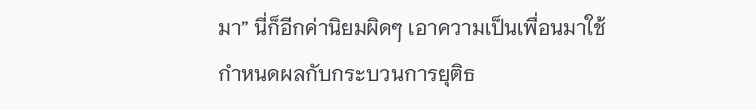มา” นี่ก็อีกค่านิยมผิดๆ เอาความเป็นเพื่อนมาใช้กำหนดผลกับกระบวนการยุติธ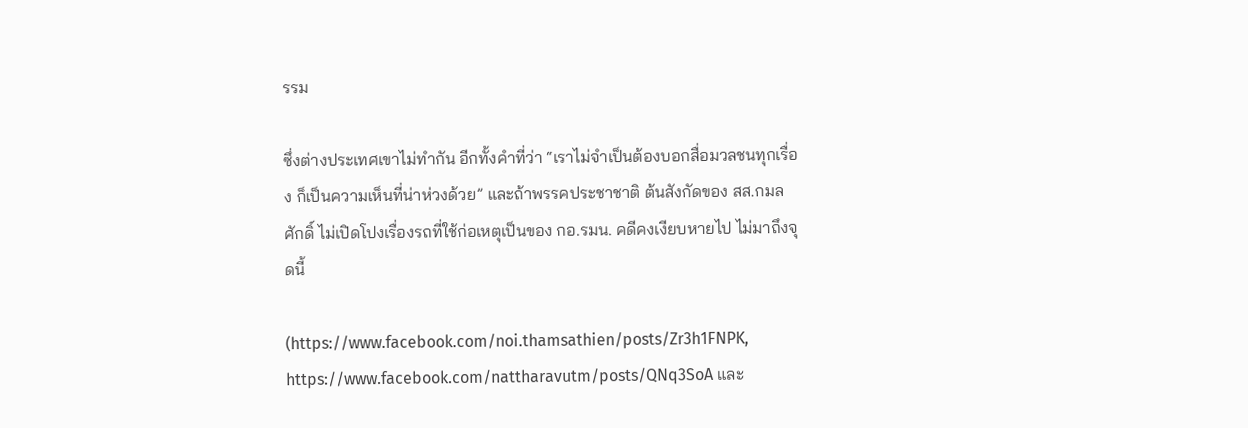รรม

ซึ่งต่างประเทศเขาไม่ทำกัน อีกทั้งคำที่ว่า “เราไม่จำเป็นต้องบอกสื่อมวลชนทุกเรื่อง ก็เป็นความเห็นที่น่าห่วงด้วย” และถ้าพรรคประชาชาติ ต้นสังกัดของ สส.กมลศักดิ์ ไม่เปิดโปงเรื่องรถที่ใช้ก่อเหตุเป็นของ กอ.รมน. คดีคงเงียบหายไป ไม่มาถึงจุดนี้

(https://www.facebook.com/noi.thamsathien/posts/Zr3h1FNPK, https://www.facebook.com/nattharavutm/posts/QNq3SoA และ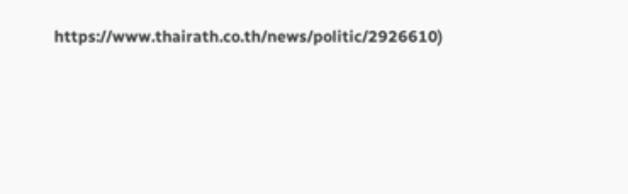https://www.thairath.co.th/news/politic/2926610)